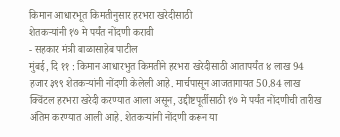किमान आधारभूत किमतीनुसार हरभरा खरेदीसाठी
शेतकऱ्यांनी १७ मे पर्यंत नोंदणी करावी
- सहकार मंत्री बाळासाहेब पाटील
मुंबई, दि ११ : किमान आधारभुत किमतीने हरभरा खरेदीसाठी आतापर्यंत ४ लाख 94 हजार ३९९ शेतकऱ्यांनी नोंदणी केलेली आहे. मार्चपासून आजतागायत 50.84 लाख क्विंटल हरभरा खरेदी करण्यात आला असून, उद्दीष्टपूर्तीसाठी १७ मे पर्यंत नोंदणीची तारीख अंतिम करण्यात आली आहे. शेतकऱ्यांनी नोंदणी करून या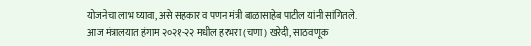योजनेचा लाभ घ्यावा, असे सहकार व पणन मंत्री बाळासाहेब पाटील यांनी सांगितले.
आज मंत्रालयात हंगाम २०२१-२२ मधील हरभरा (चणा) खरेदी, साठवणूक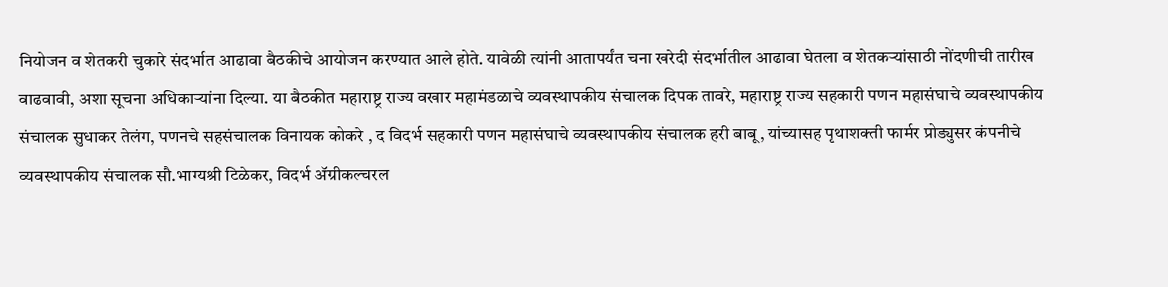नियोजन व शेतकरी चुकारे संदर्भात आढावा बैठकीचे आयोजन करण्यात आले होते. यावेळी त्यांनी आतापर्यंत चना खरेदी संदर्भातील आढावा घेतला व शेतकऱ्यांसाठी नोंदणीची तारीख वाढवावी, अशा सूचना अधिकाऱ्यांना दिल्या. या बैठकीत महाराष्ट्र राज्य वखार महामंडळाचे व्यवस्थापकीय संचालक दिपक तावरे, महाराष्ट्र राज्य सहकारी पणन महासंघाचे व्यवस्थापकीय संचालक सुधाकर तेलंग, पणनचे सहसंचालक विनायक कोकरे , द विदर्भ सहकारी पणन महासंघाचे व्यवस्थापकीय संचालक हरी बाबू, यांच्यासह पृथाशक्ती फार्मर प्रोड्युसर कंपनीचे व्यवस्थापकीय संचालक सौ.भाग्यश्री टिळेकर, विदर्भ ॲग्रीकल्चरल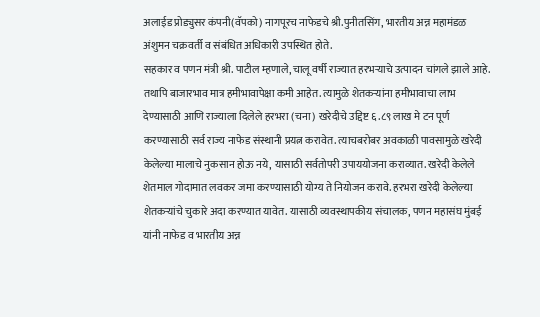अलाईड प्रोड्युसर कंपनी(वॅपको) नागपूरच नाफेडचे श्री.पुनीतसिंग, भारतीय अन्न महामंडळ अंशुमन चक्रवर्ती व संबंधित अधिकारी उपस्थित होते.
सहकार व पणन मंत्री श्री. पाटील म्हणाले, चालू वर्षी राज्यात हरभऱ्याचे उत्पादन चांगले झाले आहे. तथापि बाजारभाव मात्र हमीभावापेक्षा कमी आहेत. त्यामुळे शेतकऱ्यांना हमीभावाचा लाभ देण्यासाठी आणि राज्याला दिलेले हरभरा (चना) खरेदीचे उद्दिष्ट ६.८९ लाख मे टन पूर्ण करण्यासाठी सर्व राज्य नाफेड संस्थानी प्रयत्न करावेत. त्याचबरोबर अवकाळी पावसामुळे खरेदी केलेल्या मालाचे नुकसान होऊ नये, यासाठी सर्वतोपरी उपाययोजना कराव्यात. खरेदी केलेले शेतमाल गोदामात लवकर जमा करण्यासाठी योग्य ते नियोजन करावे. हरभरा खरेदी केलेल्या शेतकऱ्यांचे चुकारे अदा करण्यात यावेत. यासाठी व्यवस्थापकीय संचालक, पणन महासंघ मुंबई यांनी नाफेड व भारतीय अन्न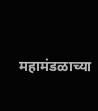महामंडळाच्या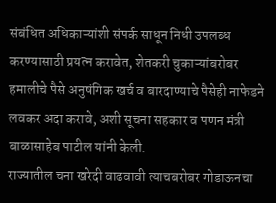संबंधित अधिकाऱ्यांशी संपर्क साधून निधी उपलब्ध करण्यासाठी प्रयत्न करावेत, शेतकरी चुकाऱ्यांबरोबर हमालीचे पैसे अनुषंगिक खर्च व बारदाण्याचे पैसेही नाफेडने लवकर अदा करावे, अशी सूचना सहकार व पणन मंत्री बाळासाहेब पाटील यांनी केली.
राज्यातील चना खरेदी वाढवावी त्याचबरोबर गोडाऊनचा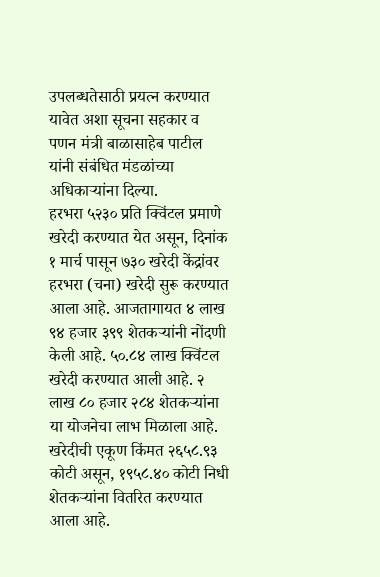उपलब्धतेसाठी प्रयत्न करण्यात यावेत अशा सूचना सहकार व पणन मंत्री बाळासाहेब पाटील यांनी संबंधित मंडळांच्या अधिकाऱ्यांना दिल्या.
हरभरा ५२३० प्रति क्विंटल प्रमाणे खरेदी करण्यात येत असून, दिनांक १ मार्च पासून ७३० खरेदी केंद्रांवर हरभरा (चना) खरेदी सुरू करण्यात आला आहे. आजतागायत ४ लाख ९४ हजार ३९९ शेतकऱ्यांनी नोंदणी केली आहे. ५०.८४ लाख क्विंटल खरेदी करण्यात आली आहे. २ लाख ८० हजार २८४ शेतकऱ्यांना या योजनेचा लाभ मिळाला आहे. खरेदीची एकूण किंमत २६५८.९३ कोटी असून, १९५८.४० कोटी निधी शेतकऱ्यांना वितरित करण्यात आला आहे.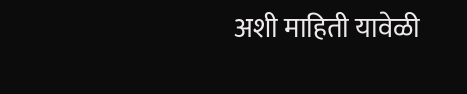अशी माहिती यावेळी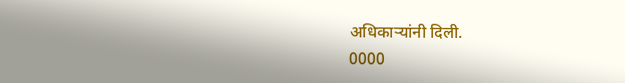अधिकाऱ्यांनी दिली.
0000